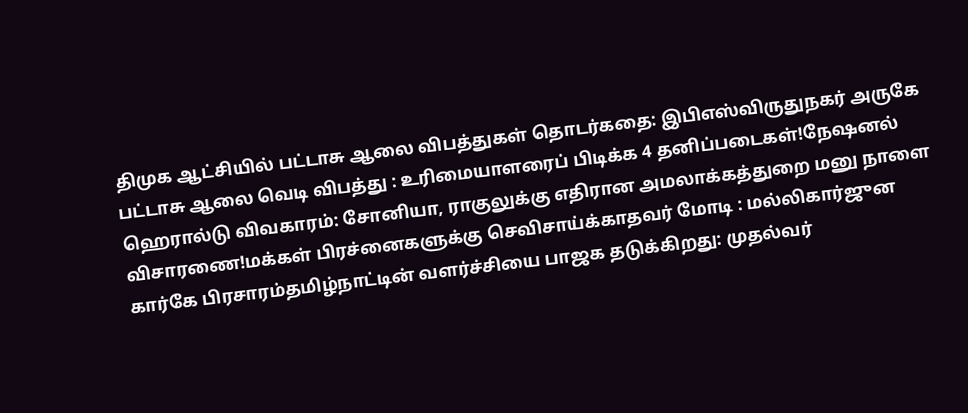திமுக ஆட்சியில் பட்டாசு ஆலை விபத்துகள் தொடர்கதை: இபிஎஸ்விருதுநகர் அருகே பட்டாசு ஆலை வெடி விபத்து : உரிமையாளரைப் பிடிக்க 4 தனிப்படைகள்!நேஷனல் ஹெரால்டு விவகாரம்: சோனியா, ராகுலுக்கு எதிரான அமலாக்கத்துறை மனு நாளை விசாரணை!மக்கள் பிரச்னைகளுக்கு செவிசாய்க்காதவர் மோடி : மல்லிகார்ஜுன கார்கே பிரசாரம்தமிழ்நாட்டின் வளர்ச்சியை பாஜக தடுக்கிறது: முதல்வர்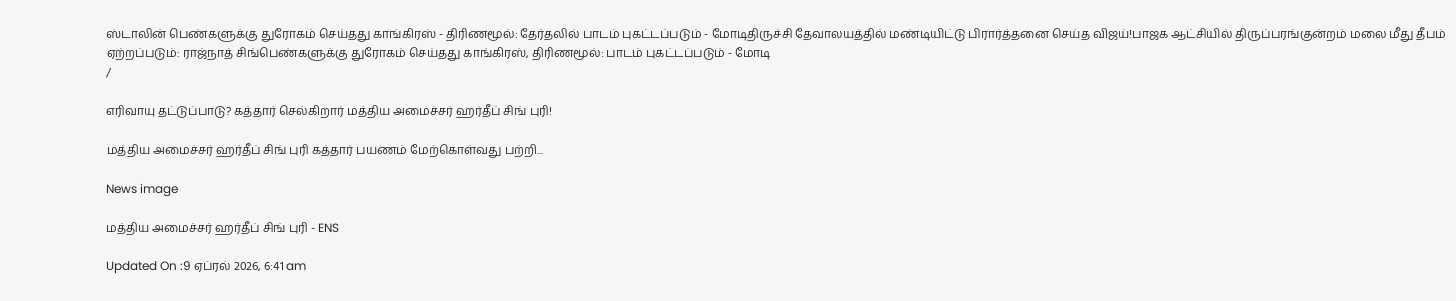ஸ்டாலின் பெண்களுக்கு துரோகம் செய்தது காங்கிரஸ் - திரிணமூல்: தேர்தலில் பாடம் புகட்டப்படும் - மோடிதிருச்சி தேவாலயத்தில் மண்டியிட்டு பிரார்த்தனை செய்த விஜய்!பாஜக ஆட்சியில் திருப்பரங்குன்றம் மலை மீது தீபம் ஏற்றப்படும்: ராஜ்நாத் சிங்பெண்களுக்கு துரோகம் செய்தது காங்கிரஸ், திரிணமூல்: பாடம் புகட்டப்படும் - மோடி
/

எரிவாயு தட்டுப்பாடு? கத்தார் செல்கிறார் மத்திய அமைச்சர் ஹர்தீப் சிங் புரி!

மத்திய அமைச்சர் ஹர்தீப் சிங் புரி கத்தார் பயணம் மேற்கொள்வது பற்றி...

News image

மத்திய அமைச்சர் ஹர்தீப் சிங் புரி - ENS

Updated On :9 ஏப்ரல் 2026, 6:41 am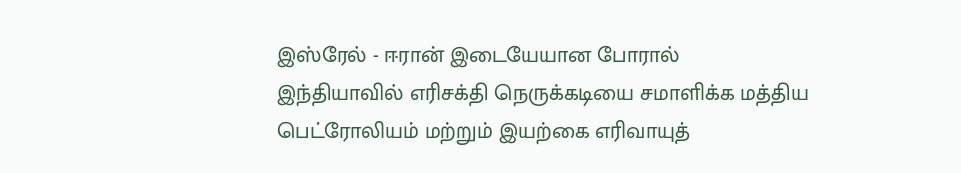இஸ்ரேல் - ஈரான் இடையேயான போரால் இந்தியாவில் எரிசக்தி நெருக்கடியை சமாளிக்க மத்திய பெட்ரோலியம் மற்றும் இயற்கை எரிவாயுத்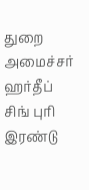துறை அமைச்சர் ஹர்தீப் சிங் புரி இரண்டு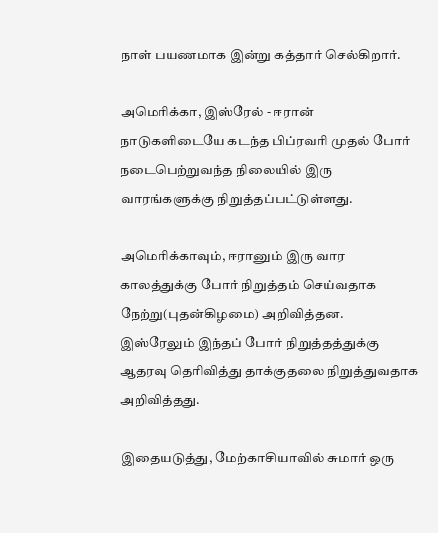நாள் பயணமாக இன்று கத்தார் செல்கிறார்.

அமெரிக்கா, இஸ்ரேல் - ஈரான் நாடுகளிடையே கடந்த பிப்ரவரி முதல் போர் நடைபெற்றுவந்த நிலையில் இரு வாரங்களுக்கு நிறுத்தப்பட்டுள்ளது.

அமெரிக்காவும், ஈரானும் இரு வார காலத்துக்கு போர் நிறுத்தம் செய்வதாக நேற்று(புதன்கிழமை) அறிவித்தன. இஸ்ரேலும் இந்தப் போர் நிறுத்தத்துக்கு ஆதரவு தெரிவித்து தாக்குதலை நிறுத்துவதாக அறிவித்தது.

இதையடுத்து, மேற்காசியாவில் சுமார் ஒரு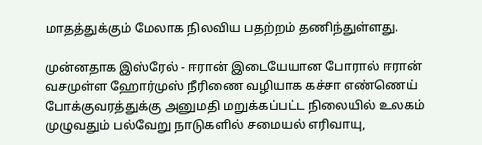மாதத்துக்கும் மேலாக நிலவிய பதற்றம் தணிந்துள்ளது.

முன்னதாக இஸ்ரேல் - ஈரான் இடையேயான போரால் ஈரான் வசமுள்ள ஹோர்முஸ் நீரிணை வழியாக கச்சா எண்ணெய் போக்குவரத்துக்கு அனுமதி மறுக்கப்பட்ட நிலையில் உலகம் முழுவதும் பல்வேறு நாடுகளில் சமையல் எரிவாயு,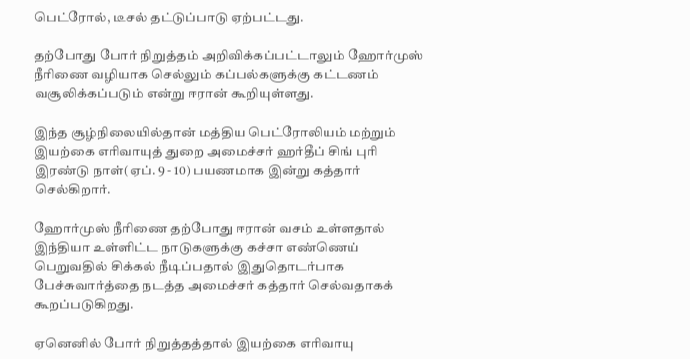பெட்ரோல், டீசல் தட்டுப்பாடு ஏற்பட்டது.

தற்போது போர் நிறுத்தம் அறிவிக்கப்பட்டாலும் ஹோர்முஸ் நீரிணை வழியாக செல்லும் கப்பல்களுக்கு கட்டணம் வசூலிக்கப்படும் என்று ஈரான் கூறியுள்ளது.

இந்த சூழ்நிலையில்தான் மத்திய பெட்ரோலியம் மற்றும் இயற்கை எரிவாயுத் துறை அமைச்சர் ஹர்தீப் சிங் புரி இரண்டு நாள்(ஏப். 9 - 10) பயணமாக இன்று கத்தார் செல்கிறார்.

ஹோர்முஸ் நீரிணை தற்போது ஈரான் வசம் உள்ளதால் இந்தியா உள்ளிட்ட நாடுகளுக்கு கச்சா எண்ணெய் பெறுவதில் சிக்கல் நீடிப்பதால் இதுதொடர்பாக பேச்சுவார்த்தை நடத்த அமைச்சர் கத்தார் செல்வதாகக் கூறப்படுகிறது.

ஏனெனில் போர் நிறுத்தத்தால் இயற்கை எரிவாயு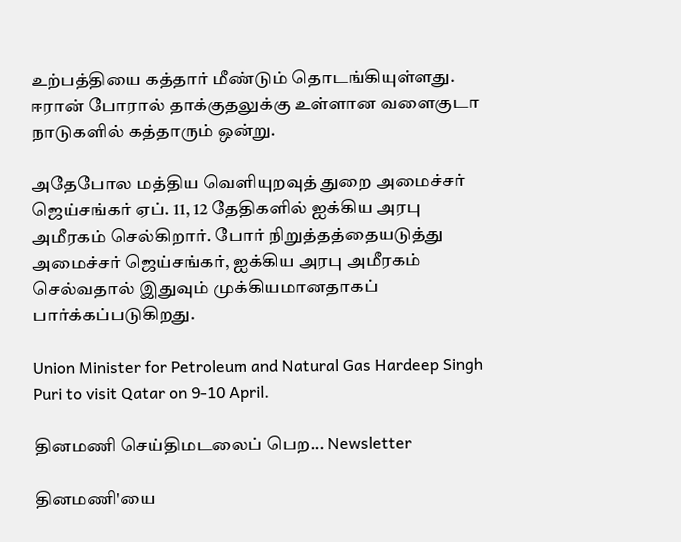உற்பத்தியை கத்தார் மீண்டும் தொடங்கியுள்ளது. ஈரான் போரால் தாக்குதலுக்கு உள்ளான வளைகுடா நாடுகளில் கத்தாரும் ஒன்று.

அதேபோல மத்திய வெளியுறவுத் துறை அமைச்சர் ஜெய்சங்கர் ஏப். 11, 12 தேதிகளில் ஐக்கிய அரபு அமீரகம் செல்கிறார். போர் நிறுத்தத்தையடுத்து அமைச்சர் ஜெய்சங்கர், ஐக்கிய அரபு அமீரகம் செல்வதால் இதுவும் முக்கியமானதாகப் பார்க்கப்படுகிறது.

Union Minister for Petroleum and Natural Gas Hardeep Singh Puri to visit Qatar on 9-10 April.

தினமணி செய்திமடலைப் பெற... Newsletter

தினமணி'யை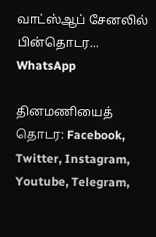வாட்ஸ்ஆப் சேனலில் பின்தொடர... WhatsApp

தினமணியைத் தொடர: Facebook, Twitter, Instagram, Youtube, Telegram,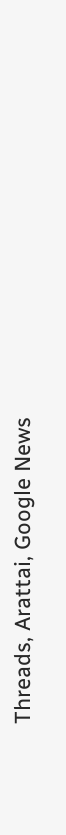Threads, Arattai, Google News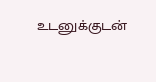உடனுக்குடன்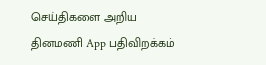செய்திகளை அறிய தினமணி App பதிவிறக்கம்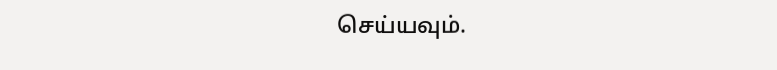செய்யவும்.